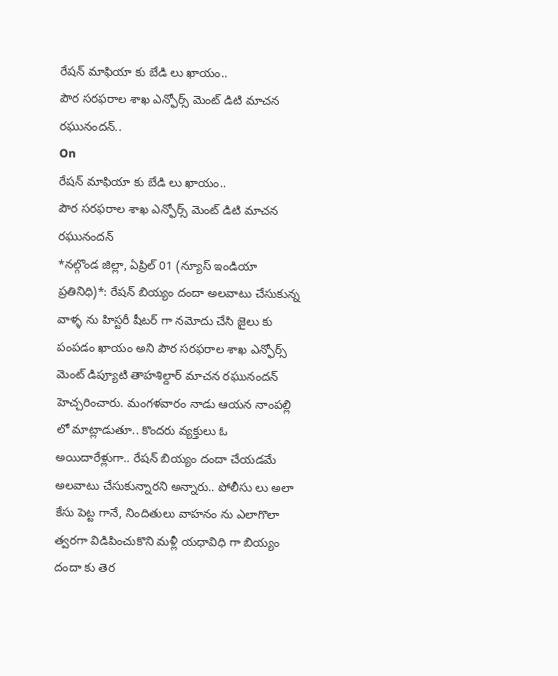రేషన్ మాఫియా కు బేడి లు ఖాయం..
పౌర సరఫరాల శాఖ ఎన్ఫోర్స్ మెంట్ డిటి మాచన రఘునందన్..
On
రేషన్ మాఫియా కు బేడి లు ఖాయం..
పౌర సరఫరాల శాఖ ఎన్ఫోర్స్ మెంట్ డిటి మాచన రఘునందన్
*నల్గొండ జిల్లా, ఏప్రిల్ 01 (న్యూస్ ఇండియా ప్రతినిధి)*: రేషన్ బియ్యం దందా అలవాటు చేసుకున్న వాళ్ళ ను హిస్టరీ షీటర్ గా నమోదు చేసి జైలు కు పంపడం ఖాయం అని పౌర సరఫరాల శాఖ ఎన్ఫోర్స్ మెంట్ డిప్యూటి తాహశిల్దార్ మాచన రఘునందన్ హెచ్చరించారు. మంగళవారం నాడు ఆయన నాంపల్లి లో మాట్లాడుతూ.. కొందరు వ్యక్తులు ఓ అయిదారేళ్లుగా.. రేషన్ బియ్యం దందా చేయడమే అలవాటు చేసుకున్నారని అన్నారు.. పోలీసు లు అలా కేసు పెట్ట గానే, నిందితులు వాహనం ను ఎలాగొలా త్వరగా విడిపించుకొని మళ్లీ యధావిధి గా బియ్యం దందా కు తెర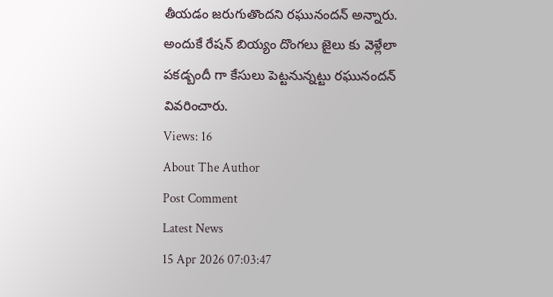తీయడం జరుగుతొందని రఘునందన్ అన్నారు. అందుకే రేషన్ బియ్యం దొంగలు జైలు కు వెళ్లేలా పకడ్బందీ గా కేసులు పెట్టనున్నట్టు రఘునందన్ వివరించారు.
Views: 16
About The Author
Post Comment
Latest News
15 Apr 2026 07:03:47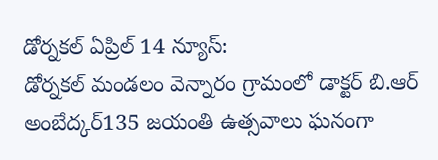డోర్నకల్ ఏప్రిల్ 14 న్యూస్:
డోర్నకల్ మండలం వెన్నారం గ్రామంలో డాక్టర్ బి.ఆర్ అంబేద్కర్135 జయంతి ఉత్సవాలు ఘనంగా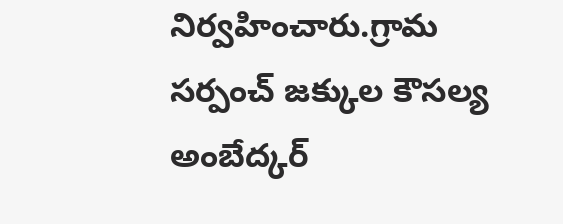నిర్వహించారు.గ్రామ సర్పంచ్ జక్కుల కౌసల్య అంబేద్కర్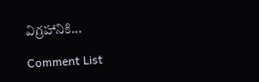విగ్రహానికి...

Comment List